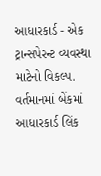આધારકાર્ડ - એક ટ્રાન્સપેરન્ટ વ્યવસ્થા માટેનો વિકલ્પ.
વર્તમાનમાં બેંકમાં આધારકાર્ડ લિંક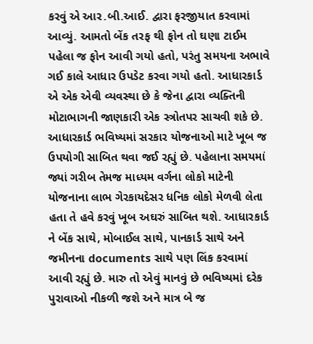કરવું એ આર.બી.આઈ. દ્વારા ફરજીયાત કરવામાં આવ્યું. આમતો બેંક તરફ થી ફોન તો ઘણા ટાઈમ પહેલા જ ફોન આવી ગયો હતો, પરંતુ સમયના અભાવે ગઈ કાલે આધાર ઉપડેટ કરવા ગયો હતો. આધારકાર્ડ એ એક એવી વ્યવસ્થા છે કે જેના દ્વારા વ્યક્તિની મોટાભાગની જાણકારી એક સ્ત્રોતપર સાચવી શકે છે. આધારકાર્ડ ભવિષ્યમાં સરકાર યોજનાઓ માટે ખૂબ જ ઉપયોગી સાબિત થવા જઈ રહ્યું છે. પહેલાના સમયમાં જ્યાં ગરીબ તેમજ માધ્યમ વર્ગના લોકો માટેની યોજનાના લાભ ગેરકાયદેસર ધનિક લોકો મેળવી લેતા હતા તે હવે કરવું ખૂબ અઘરું સાબિત થશે. આધારકાર્ડ ને બેંક સાથે, મોબાઈલ સાથે, પાનકાર્ડ સાથે અને જમીનના documents સાથે પણ લિંક કરવામાં આવી રહ્યું છે. મારુ તો એવું માનવું છે ભવિષ્યમાં દરેક પુરાવાઓ નીકળી જશે અને માત્ર બે જ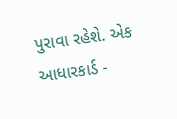પુરાવા રહેશે. એક આધારકાર્ડ -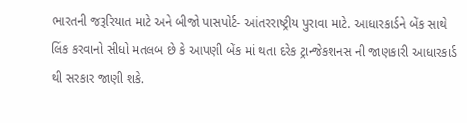ભારતની જરૂરિયાત માટે અને બીજો પાસપોર્ટ- આંતરરાષ્ટ્રીય પુરાવા માટે. આધારકાર્ડને બેંક સાથે લિંક કરવાનો સીધો મતલબ છે કે આપણી બેંક માં થતા દરેક ટ્રાન્જેકશનસ ની જાણકારી આધારકાર્ડ થી સરકાર જાણી શકે.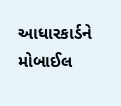આધારકાર્ડને મોબાઈલ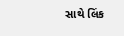સાથે લિંક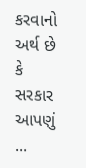કરવાનો અર્થ છે કે સરકાર આપણું ...